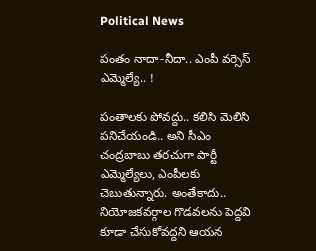Political News

పంతం నాదా-నీదా.. ఎంపీ వ‌ర్సెస్ ఎమ్మెల్యే.. !

పంతాల‌కు పోవ‌ద్దు.. క‌లిసి మెలిసి ప‌నిచేయండి.. అని సీఎం చంద్ర‌బాబు త‌ర‌చుగా పార్టీ ఎమ్మెల్యేలు, ఎంపీల‌కు చెబుతున్నారు. అంతేకాదు.. నియోజ‌క‌వ‌ర్గాల గొడ‌వ‌ల‌ను పెద్ద‌వి కూడా చేసుకోవ‌ద్ద‌ని ఆయ‌న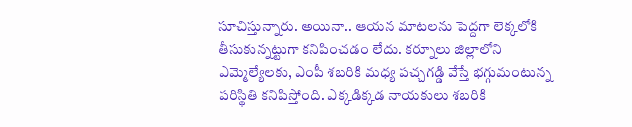సూచిస్తున్నారు. అయినా.. ఆయ‌న మాట‌ల‌ను పెద్ద‌గా లెక్క‌లోకి తీసుకున్న‌ట్టుగా క‌నిపించడం లేదు. క‌ర్నూలు జిల్లాలోని ఎమ్మెల్యేలకు, ఎంపీ శ‌బ‌రికి మ‌ధ్య ప‌చ్చ‌గ‌డ్డి వేస్తే భ‌గ్గుమంటున్న పరిస్థితి క‌నిపిస్తోంది. ఎక్క‌డిక్క‌డ నాయ‌కులు శ‌బ‌రికి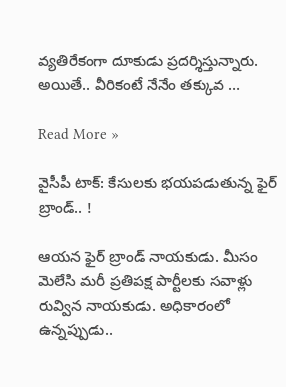వ్య‌తిరేకంగా దూకుడు ప్ర‌ద‌ర్శిస్తున్నారు. అయితే.. వీరికంటే నేనేం త‌క్కువ …

Read More »

వైసీపీ టాక్‌: కేసుల‌కు భ‌య‌ప‌డుతున్న ఫైర్ బ్రాండ్‌.. !

ఆయ‌న ఫైర్ బ్రాండ్ నాయ‌కుడు. మీసం మెలేసి మ‌రీ ప్ర‌తిప‌క్ష పార్టీల‌కు స‌వాళ్లు రువ్విన నాయ‌కుడు. అధికారంలో ఉన్న‌ప్పుడు..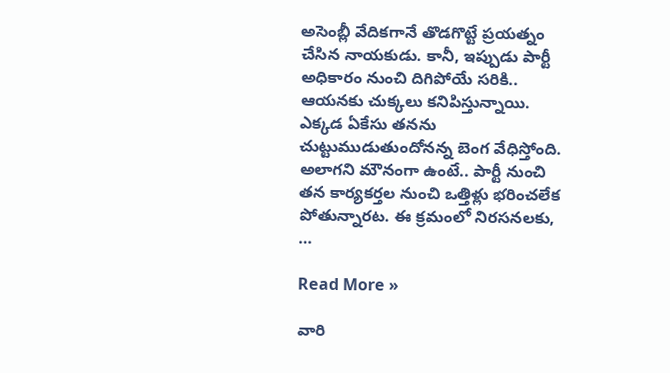అసెంబ్లీ వేదిక‌గానే తొడ‌గొట్టే ప్ర‌య‌త్నం చేసిన నాయ‌కుడు. కానీ, ఇప్పుడు పార్టీ అధికారం నుంచి దిగిపోయే స‌రికి.. ఆయ‌నకు చుక్క‌లు క‌నిపిస్తున్నాయి. ఎక్క‌డ ఏకేసు త‌న‌ను చుట్టుముడుతుందోన‌న్న బెంగ వేధిస్తోంది. అలాగ‌ని మౌనంగా ఉంటే.. పార్టీ నుంచి త‌న కార్య‌క‌ర్త‌ల నుంచి ఒత్తిళ్లు భ‌రించ‌లేక పోతున్నార‌ట‌. ఈ క్ర‌మంలో నిర‌స‌న‌ల‌కు, …

Read More »

వారి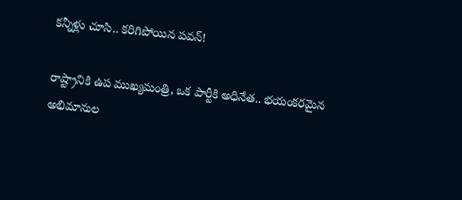క‌న్నీళ్లు చూసి.. క‌రిగిపోయిన ప‌వ‌న్‌!

రాష్ట్రానికి ఉప ముఖ్య‌మంత్రి, ఒక పార్టీకి అధినేత‌.. భ‌యంక‌ర‌మైన అభిమానుల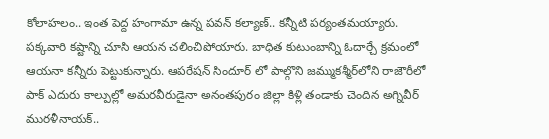కోలాహలం.. ఇంత పెద్ద హంగామా ఉన్న ప‌వ‌న్ క‌ల్యాణ్‌.. కన్నీటి ప‌ర్యంత‌మ‌య్యారు. ప‌క్క‌వారి క‌ష్టాన్ని చూసి ఆయ‌న చ‌లించిపోయారు. బాధిత కుటుంబాన్ని ఓదార్చే క్ర‌మంలో ఆయ‌నా క‌న్నీరు పెట్టుకున్నారు. ఆప‌రేష‌న్ సిందూర్‌ లో పాల్గొని జ‌మ్ముకశ్మీర్‌లోని రాజౌరీలో పాక్ ఎదురు కాల్పుల్లో అమ‌ర‌వీరుడైనా అనంత‌పురం జిల్లా కిళ్లి తండాకు చెందిన అగ్నివీర్ ముర‌ళీనాయ‌క్‌..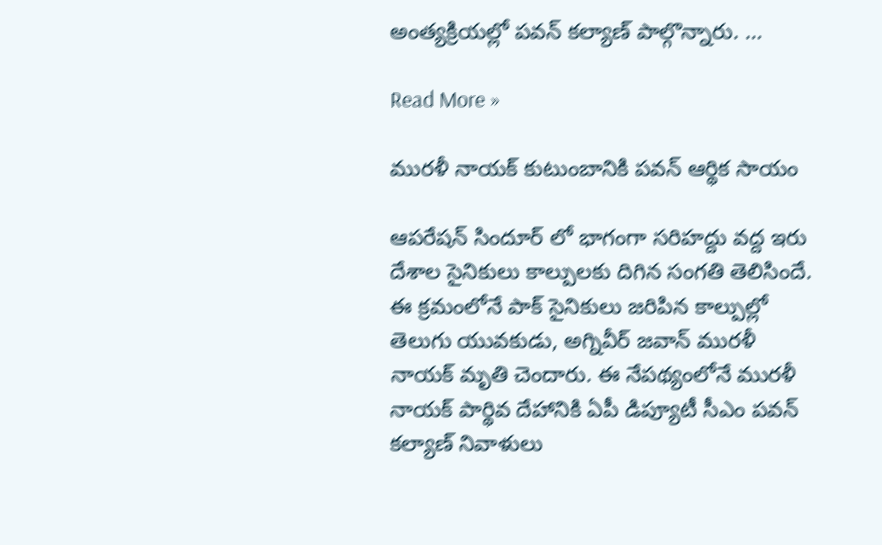అంత్య‌క్రియ‌ల్లో ప‌వ‌న్ క‌ల్యాణ్ పాల్గొన్నారు. …

Read More »

మురళీ నాయక్ కుటుంబానికి పవన్ ఆర్థిక సాయం

ఆపరేషన్ సిందూర్ లో భాగంగా సరిహద్దు వద్ద ఇరు దేశాల సైనికులు కాల్పులకు దిగిన సంగతి తెలిసిందే. ఈ క్రమంలోనే పాక్ సైనికులు జరిపిన కాల్పుల్లో తెలుగు యువకుడు, అగ్నివీర్ జవాన్ మురళీ నాయక్ మృతి చెందారు. ఈ నేపథ్యంలోనే మురళీ నాయక్ పార్థివ దేహానికి ఏపీ డిప్యూటీ సీఎం పవన్ కల్యాణ్ నివాళులు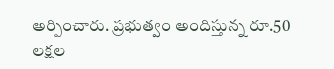అర్పించారు. ప్రభుత్వం అందిస్తున్న రూ.50 లక్షల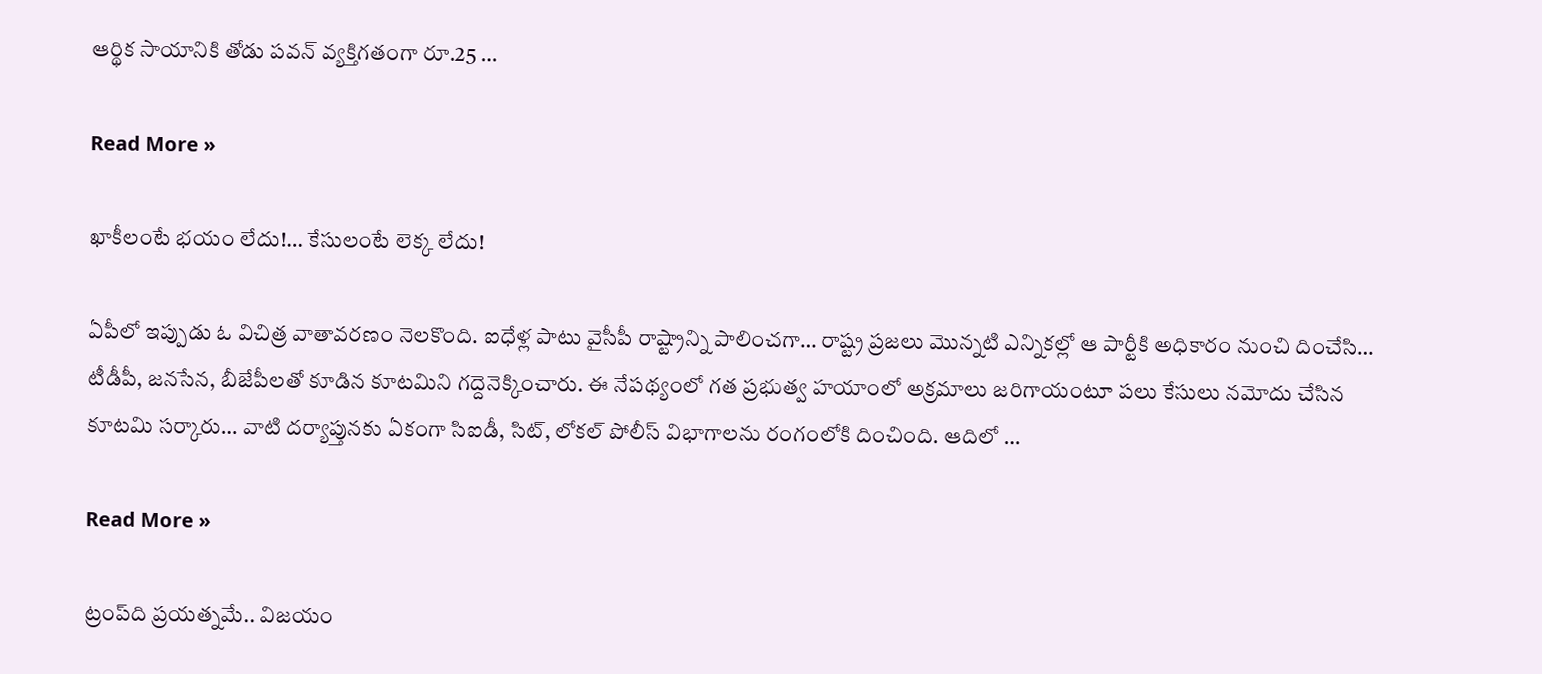ఆర్థిక సాయానికి తోడు పవన్ వ్యక్తిగతంగా రూ.25 …

Read More »

ఖాకీలంటే భయం లేదు!… కేసులంటే లెక్క లేదు!

ఏపీలో ఇప్పుడు ఓ విచిత్ర వాతావరణం నెలకొంది. ఐధేళ్ల పాటు వైసీపీ రాష్ట్రాన్ని పాలించగా… రాష్ట్ర ప్రజలు మొన్నటి ఎన్నికల్లో ఆ పార్టీకి అధికారం నుంచి దించేసి… టీడీపీ, జనసేన, బీజేపీలతో కూడిన కూటమిని గద్దెనెక్కించారు. ఈ నేపథ్యంలో గత ప్రభుత్వ హయాంలో అక్రమాలు జరిగాయంటూ పలు కేసులు నమోదు చేసిన కూటమి సర్కారు… వాటి దర్యాప్తునకు ఏకంగా సిఐడీ, సిట్, లోకల్ పోలీస్ విభాగాలను రంగంలోకి దించింది. ఆదిలో …

Read More »

ట్రంప్‌ది ప్ర‌య‌త్న‌మే.. విజ‌యం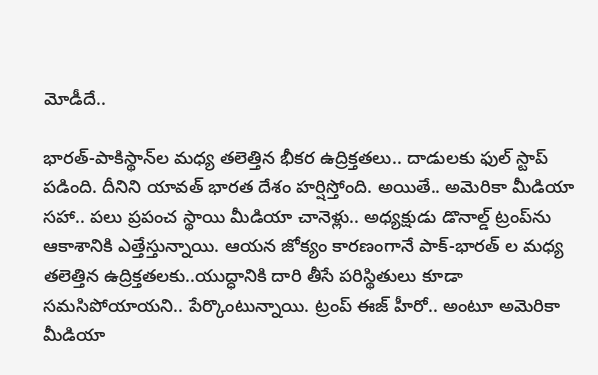మోడీదే..

భార‌త్-పాకిస్థాన్‌ల మ‌ధ్య త‌లెత్తిన భీక‌ర ఉద్రిక్త‌త‌లు.. దాడుల‌కు ఫుల్ స్టాప్ ప‌డింది. దీనిని యావ‌త్ భార‌త దేశం హ‌ర్షిస్తోంది. అయితే.. అమెరికా మీడియా స‌హా.. ప‌లు ప్ర‌పంచ స్థాయి మీడియా చానెళ్లు.. అధ్య‌క్షుడు డొనాల్డ్ ట్రంప్‌ను ఆకాశానికి ఎత్తేస్తున్నాయి. ఆయ‌న జోక్యం కార‌ణంగానే పాక్‌-భార‌త్ ల మ‌ధ్య త‌లెత్తిన ఉద్రిక్త‌త‌ల‌కు..యుద్ధానికి దారి తీసే ప‌రిస్థితులు కూడా స‌మ‌సిపోయాయ‌ని.. పేర్కొంటున్నాయి. ట్రంప్ ఈజ్ హీరో.. అంటూ అమెరికా మీడియా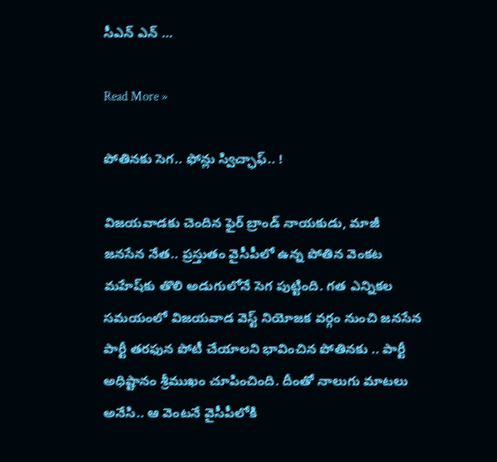సీఎన్ ఎన్ …

Read More »

పోతిన‌కు సెగ‌.. ఫోన్లు స్విచ్ఛాఫ్.. !

విజ‌య‌వాడ‌కు చెందిన ఫైర్ బ్రాండ్ నాయ‌కుడు, మాజీ జ‌న‌సేన నేత‌.. ప్ర‌స్తుతం వైసీపీలో ఉన్న పోతిన వెంక‌ట మ‌హేష్‌కు తొలి అడుగులోనే సెగ పుట్టింది. గ‌త ఎన్నిక‌ల స‌మ‌యంలో విజ‌య‌వాడ వెస్ట్ నియోజ‌క వ‌ర్గం నుంచి జ‌న‌సేన పార్టీ త‌ర‌ఫున పోటీ చేయాల‌ని భావించిన పోతిన‌కు .. పార్టీ అధిష్టానం శ్రీముఖం చూపించింది. దీంతో నాలుగు మాట‌లు అనేసి.. ఆ వెంట‌నే వైసీపీలోకి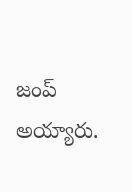జంప్ అయ్యారు.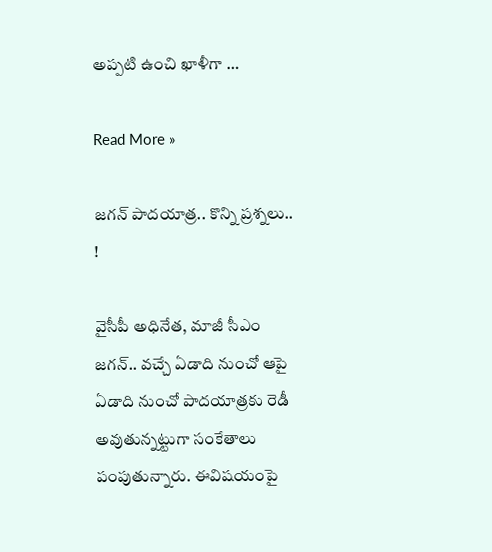అప్ప‌టి ఉంచి ఖాళీగా …

Read More »

జ‌గ‌న్ పాద‌యాత్ర‌.. కొన్ని ప్ర‌శ్న‌లు.. !

వైసీపీ అధినేత‌, మాజీ సీఎం జ‌గ‌న్‌.. వ‌చ్చే ఏడాది నుంచో ఆపై ఏడాది నుంచో పాద‌యాత్ర‌కు రెడీ అవుతున్న‌ట్టుగా సంకేతాలు పంపుతున్నారు. ఈవిష‌యంపై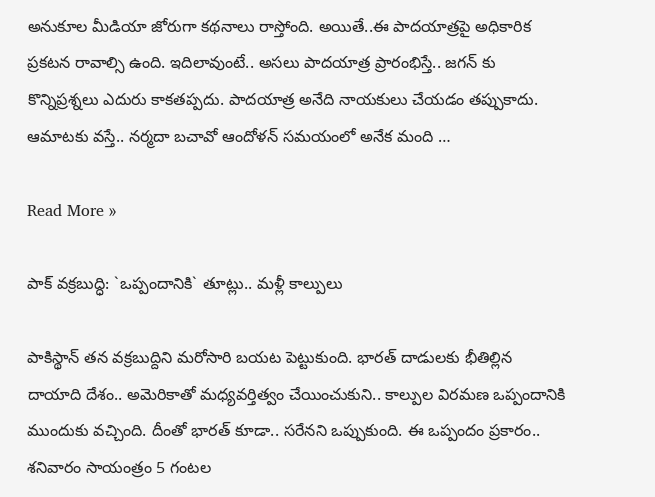అనుకూల మీడియా జోరుగా క‌థ‌నాలు రాస్తోంది. అయితే..ఈ పాద‌యాత్ర‌పై అధికారిక ప్ర‌క‌ట‌న రావాల్సి ఉంది. ఇదిలావుంటే.. అస‌లు పాద‌యాత్ర ప్రారంభిస్తే.. జ‌గ‌న్ కు కొన్నిప్ర‌శ్న‌లు ఎదురు కాక‌త‌ప్ప‌దు. పాద‌యాత్ర అనేది నాయ‌కులు చేయ‌డం త‌ప్పుకాదు. ఆమాట‌కు వ‌స్తే.. న‌ర్మ‌దా బ‌చావో ఆందోళ‌న్ స‌మ‌యంలో అనేక మంది …

Read More »

పాక్ వ‌క్ర‌బుద్ధి: `ఒప్పందానికి` తూట్లు.. మ‌ళ్లీ కాల్పులు

పాకిస్థాన్ త‌న వ‌క్ర‌బుద్దిని మ‌రోసారి బ‌య‌ట పెట్టుకుంది. భార‌త్ దాడుల‌కు భీతిల్లిన దాయాది దేశం.. అమెరికాతో మ‌ధ్య‌వ‌ర్తిత్వం చేయించుకుని.. కాల్పుల విర‌మ‌ణ ఒప్పందానికి ముందుకు వ‌చ్చింది. దీంతో భార‌త్ కూడా.. స‌రేన‌ని ఒప్పుకుంది. ఈ ఒప్పందం ప్ర‌కారం.. శ‌నివారం సాయంత్రం 5 గంట‌ల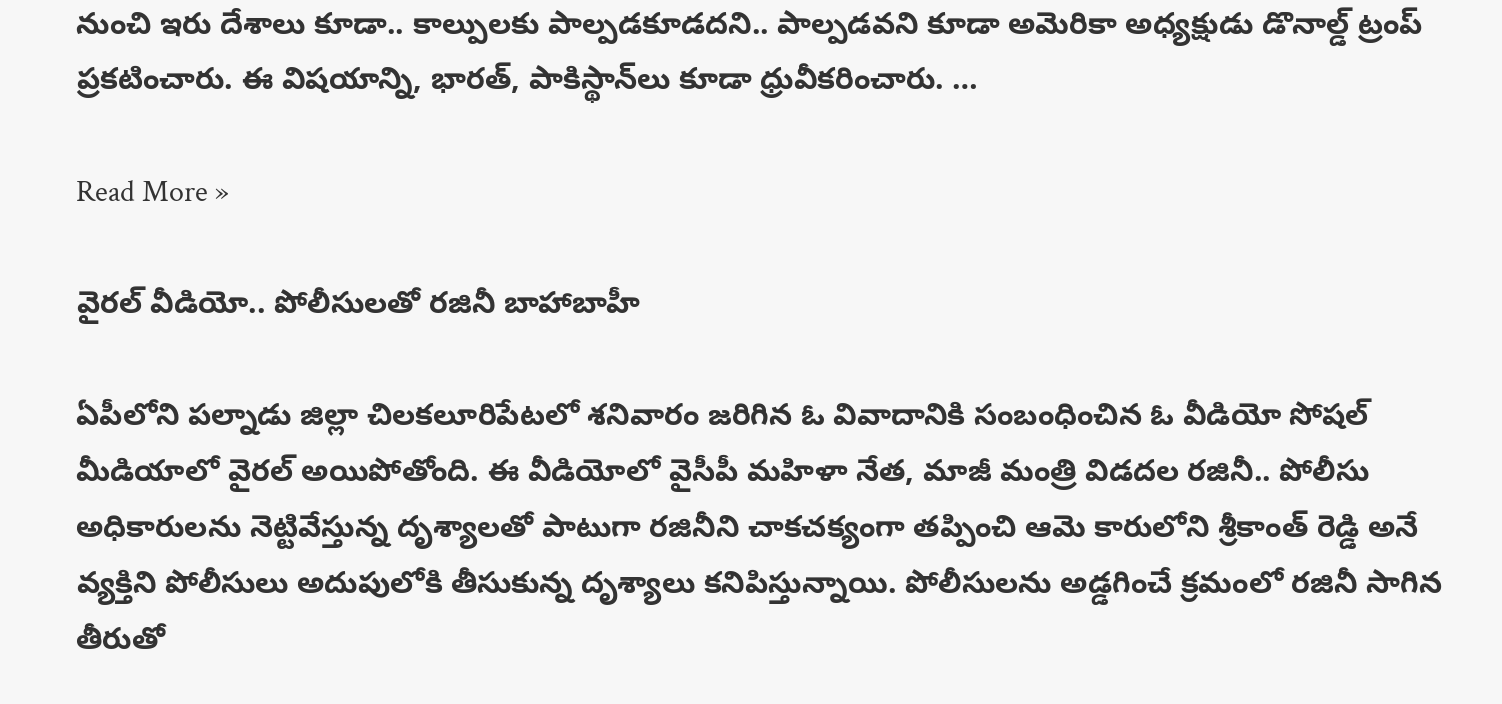నుంచి ఇరు దేశాలు కూడా.. కాల్పులకు పాల్ప‌డ‌కూడ‌ద‌ని.. పాల్ప‌డ‌వ‌ని కూడా అమెరికా అధ్య‌క్షుడు డొనాల్డ్ ట్రంప్ ప్ర‌క‌టించారు. ఈ విష‌యాన్ని, భార‌త్‌, పాకిస్థాన్‌లు కూడా ధ్రువీక‌రించారు. …

Read More »

వైరల్ వీడియో.. పోలీసులతో రజినీ బాహాబాహీ

ఏపీలోని పల్నాడు జిల్లా చిలకలూరిపేటలో శనివారం జరిగిన ఓ వివాదానికి సంబంధించిన ఓ వీడియో సోషల్ మీడియాలో వైరల్ అయిపోతోంది. ఈ వీడియోలో వైసీపీ మహిళా నేత, మాజీ మంత్రి విడదల రజినీ.. పోలీసు అధికారులను నెట్టివేస్తున్న దృశ్యాలతో పాటుగా రజినీని చాకచక్యంగా తప్పించి ఆమె కారులోని శ్రీకాంత్ రెడ్డి అనే వ్యక్తిని పోలీసులు అదుపులోకి తీసుకున్న దృశ్యాలు కనిపిస్తున్నాయి. పోలీసులను అడ్డగించే క్రమంలో రజినీ సాగిన తీరుతో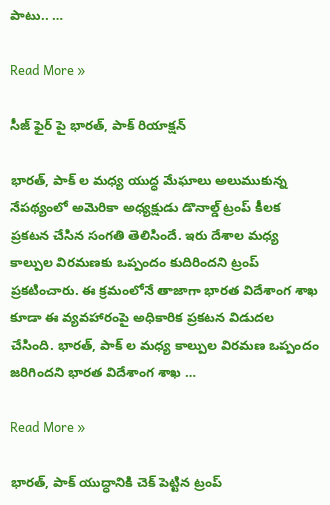పాటు.. …

Read More »

సీజ్ ఫైర్ పై భారత్, పాక్ రియాక్షన్

భారత్, పాక్ ల మధ్య యుద్ధ మేఘాలు అలుముకున్న నేపథ్యంలో అమెరికా అధ్యక్షుడు డొనాల్డ్ ట్రంప్ కీలక ప్రకటన చేసిన సంగతి తెలిసిందే. ఇరు దేశాల మధ్య కాల్పుల విరమణకు ఒప్పందం కుదిరిందని ట్రంప్ ప్రకటించారు. ఈ క్రమంలోనే తాజాగా భారత విదేశాంగ శాఖ కూడా ఈ వ్యవహారంపై అధికారిక ప్రకటన విడుదల చేసింది. భారత్, పాక్ ల మధ్య కాల్పుల విరమణ ఒప్పందం జరిగిందని భారత విదేశాంగ శాఖ …

Read More »

భారత్, పాక్ యుద్ధానికి చెక్ పెట్టిన ట్రంప్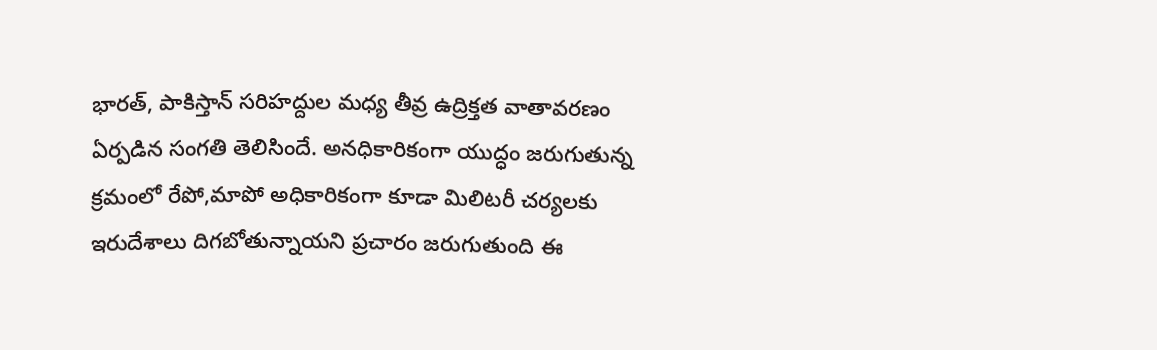భారత్, పాకిస్తాన్ సరిహద్దుల మధ్య తీవ్ర ఉద్రిక్తత వాతావరణం ఏర్పడిన సంగతి తెలిసిందే. అనధికారికంగా యుద్ధం జరుగుతున్న క్రమంలో రేపో,మాపో అధికారికంగా కూడా మిలిటరీ చర్యలకు ఇరుదేశాలు దిగబోతున్నాయని ప్రచారం జరుగుతుంది ఈ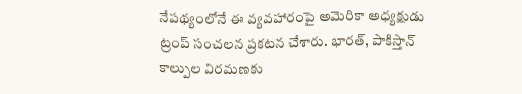నేపథ్యంలోనే ఈ వ్యవహారంపై అమెరికా అధ్యక్షుడు ట్రంప్ సంచలన ప్రకటన చేశారు. భారత్, పాకిస్తాన్ కాల్పుల విరమణకు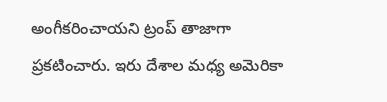అంగీకరించాయని ట్రంప్ తాజాగా ప్రకటించారు. ఇరు దేశాల మధ్య అమెరికా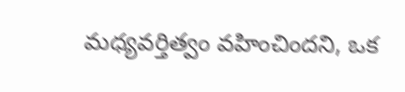మధ్యవర్తిత్వం వహించిందని, ఒక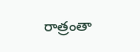రాత్రంతా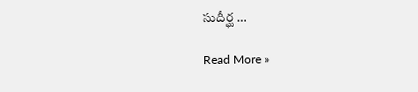సుదీర్ఘ …

Read More »